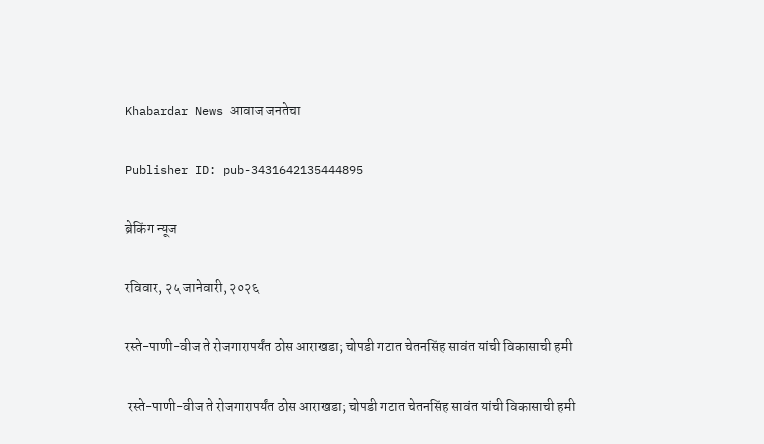Khabardar News आवाज जनतेचा

Publisher ID: pub-3431642135444895

ब्रेकिंग न्यूज

रविवार, २५ जानेवारी, २०२६

रस्ते-पाणी-वीज ते रोजगारापर्यंत ठोस आराखडा; चोपडी गटात चेतनसिंह सावंत यांची विकासाची हमी

 रस्ते-पाणी-वीज ते रोजगारापर्यंत ठोस आराखडा; चोपडी गटात चेतनसिंह सावंत यांची विकासाची हमी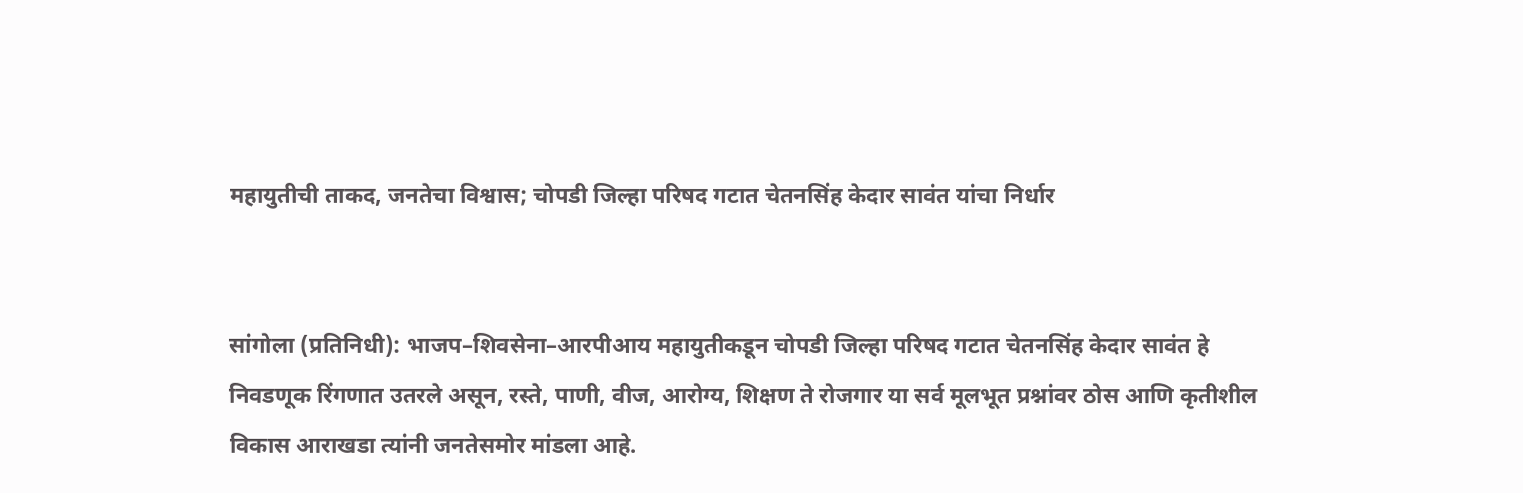महायुतीची ताकद, जनतेचा विश्वास; चोपडी जिल्हा परिषद गटात चेतनसिंह केदार सावंत यांचा निर्धार


सांगोला (प्रतिनिधी): भाजप–शिवसेना–आरपीआय महायुतीकडून चोपडी जिल्हा परिषद गटात चेतनसिंह केदार सावंत हे निवडणूक रिंगणात उतरले असून, रस्ते, पाणी, वीज, आरोग्य, शिक्षण ते रोजगार या सर्व मूलभूत प्रश्नांवर ठोस आणि कृतीशील विकास आराखडा त्यांनी जनतेसमोर मांडला आहे.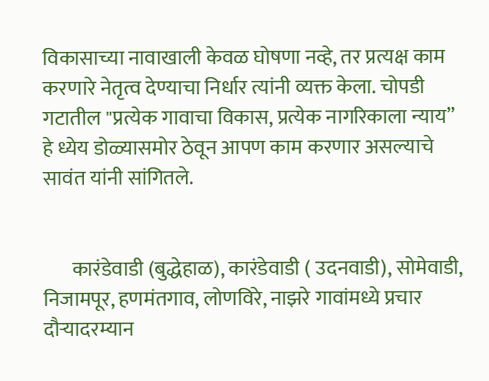विकासाच्या नावाखाली केवळ घोषणा नव्हे, तर प्रत्यक्ष काम करणारे नेतृत्व देण्याचा निर्धार त्यांनी व्यक्त केला. चोपडी गटातील "प्रत्येक गावाचा विकास, प्रत्येक नागरिकाला न्याय” हे ध्येय डोळ्यासमोर ठेवून आपण काम करणार असल्याचे सावंत यांनी सांगितले.


       कारंडेवाडी (बुद्धेहाळ), कारंडेवाडी ( उदनवाडी), सोमेवाडी, निजामपूर, हणमंतगाव, लोणविरे, नाझरे गावांमध्ये प्रचार दौऱ्यादरम्यान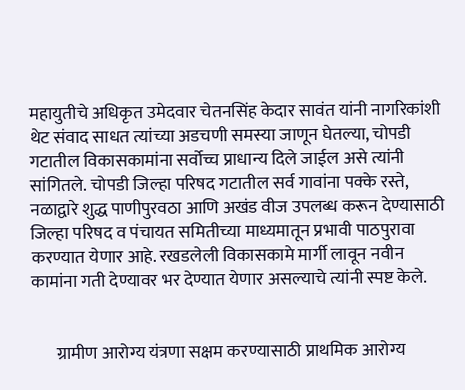महायुतीचे अधिकृत उमेदवार चेतनसिंह केदार सावंत यांनी नागरिकांशी थेट संवाद साधत त्यांच्या अडचणी समस्या जाणून घेतल्या, चोपडी गटातील विकासकामांना सर्वोच्च प्राधान्य दिले जाईल असे त्यांनी सांगितले. चोपडी जिल्हा परिषद गटातील सर्व गावांना पक्के रस्ते, नळाद्वारे शुद्ध पाणीपुरवठा आणि अखंड वीज उपलब्ध करून देण्यासाठी जिल्हा परिषद व पंचायत समितीच्या माध्यमातून प्रभावी पाठपुरावा करण्यात येणार आहे. रखडलेली विकासकामे मार्गी लावून नवीन कामांना गती देण्यावर भर देण्यात येणार असल्याचे त्यांनी स्पष्ट केले.


       ग्रामीण आरोग्य यंत्रणा सक्षम करण्यासाठी प्राथमिक आरोग्य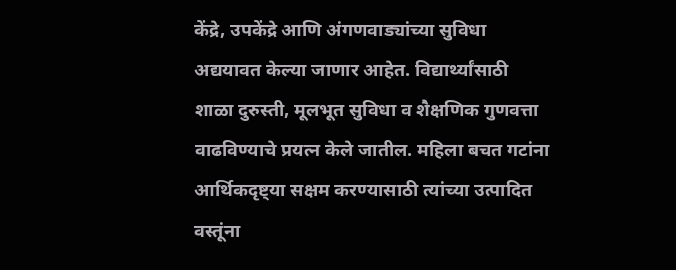केंद्रे, उपकेंद्रे आणि अंगणवाड्यांच्या सुविधा अद्ययावत केल्या जाणार आहेत. विद्यार्थ्यांसाठी शाळा दुरुस्ती, मूलभूत सुविधा व शैक्षणिक गुणवत्ता वाढविण्याचे प्रयत्न केले जातील. महिला बचत गटांना आर्थिकदृष्ट्या सक्षम करण्यासाठी त्यांच्या उत्पादित वस्तूंना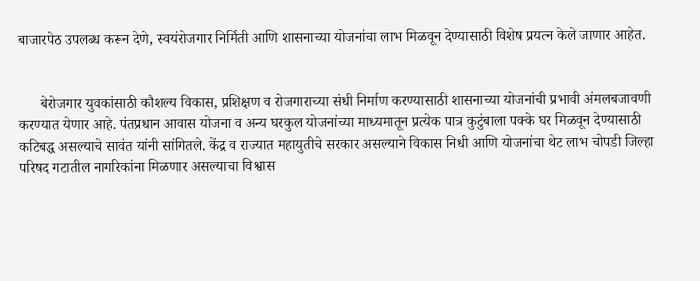बाजारपेठ उपलब्ध करून देणे, स्वयंरोजगार निर्मिती आणि शासनाच्या योजनांचा लाभ मिळवून देण्यासाठी विशेष प्रयत्न केले जाणार आहेत.


      बेरोजगार युवकांसाठी कौशल्य विकास, प्रशिक्षण व रोजगाराच्या संधी निर्माण करण्यासाठी शासनाच्या योजनांची प्रभावी अंमलबजावणी करण्यात येणार आहे. पंतप्रधान आवास योजना व अन्य घरकुल योजनांच्या माध्यमातून प्रत्येक पात्र कुटुंबाला पक्के घर मिळवून देण्यासाठी कटिबद्ध असल्याचे सावंत यांनी सांगितले. केंद्र व राज्यात महायुतीचे सरकार असल्याने विकास निधी आणि योजनांचा थेट लाभ चोपडी जिल्हा परिषद गटातील नागरिकांना मिळणार असल्याचा विश्वास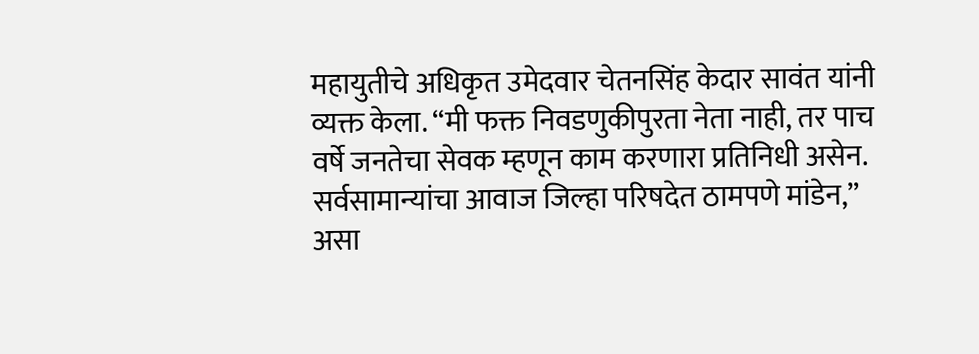महायुतीचे अधिकृत उमेदवार चेतनसिंह केदार सावंत यांनी व्यक्त केला. “मी फक्त निवडणुकीपुरता नेता नाही, तर पाच वर्षे जनतेचा सेवक म्हणून काम करणारा प्रतिनिधी असेन. सर्वसामान्यांचा आवाज जिल्हा परिषदेत ठामपणे मांडेन,” असा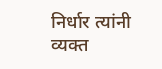निर्धार त्यांनी व्यक्त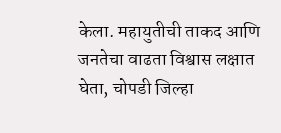केला. महायुतीची ताकद आणि जनतेचा वाढता विश्वास लक्षात घेता, चोपडी जिल्हा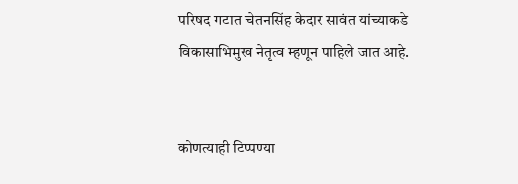परिषद गटात चेतनसिंह केदार सावंत यांच्याकडे विकासाभिमुख नेतृत्व म्हणून पाहिले जात आहे.


कोणत्याही टिप्पण्‍या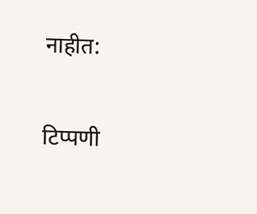नाहीत:

टिप्पणी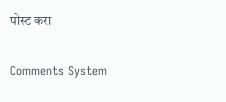पोस्ट करा

Comments System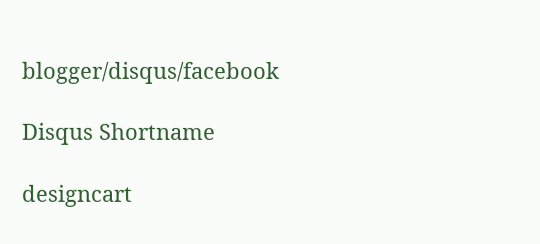blogger/disqus/facebook

Disqus Shortname

designcart